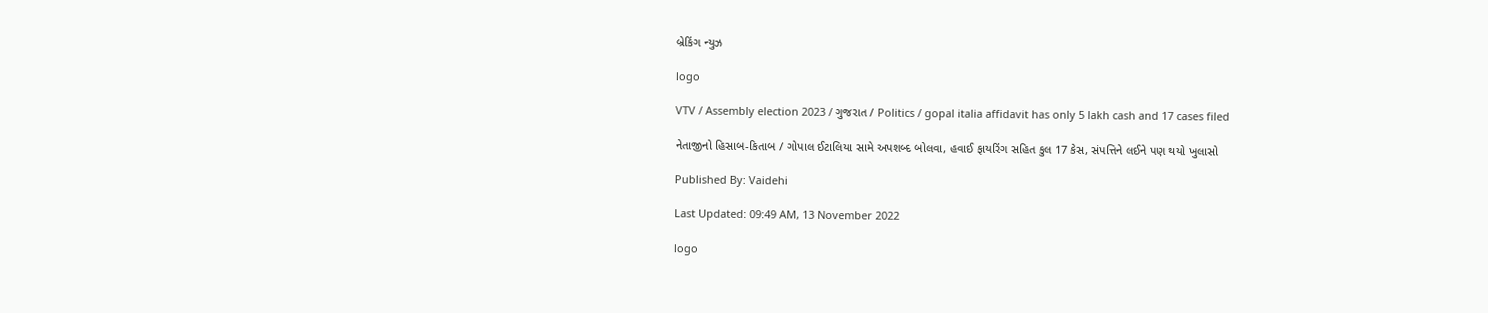બ્રેકિંગ ન્યુઝ

logo

VTV / Assembly election 2023 / ગુજરાત / Politics / gopal italia affidavit has only 5 lakh cash and 17 cases filed

નેતાજીનો હિસાબ-કિતાબ / ગોપાલ ઈટાલિયા સામે અપશબ્દ બોલવા, હવાઈ ફાયરિંગ સહિત કુલ 17 કેસ, સંપત્તિને લઈને પણ થયો ખુલાસો

Published By: Vaidehi

Last Updated: 09:49 AM, 13 November 2022

logo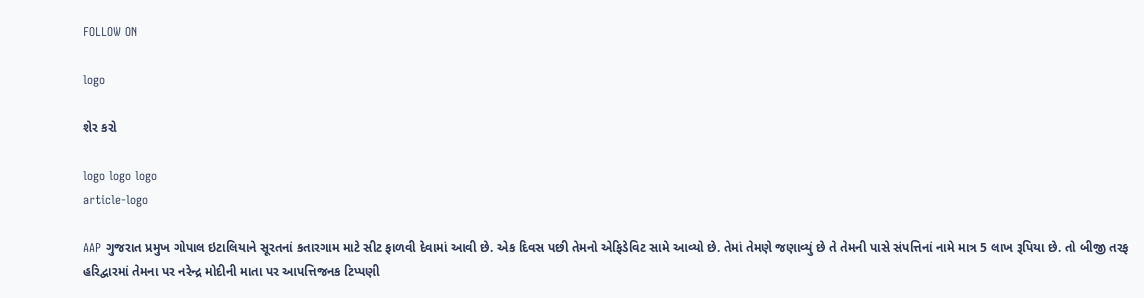FOLLOW ON

logo

શેર કરો

logo logo logo
article-logo

AAP ગુજરાત પ્રમુખ ગોપાલ ઇટાલિયાને સૂરતનાં કતારગામ માટે સીટ ફાળવી દેવામાં આવી છે. એક દિવસ પછી તેમનો એફિડેવિટ સામે આવ્યો છે. તેમાં તેમણે જણાવ્યું છે તે તેમની પાસે સંપત્તિનાં નામે માત્ર 5 લાખ રૂપિયા છે. તો બીજી તરફ હરિદ્વારમાં તેમના પર નરેન્દ્ર મોદીની માતા પર આપત્તિજનક ટિપ્પણી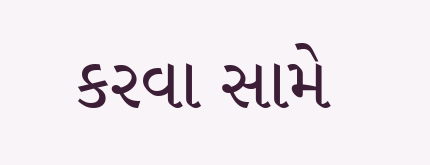કરવા સામે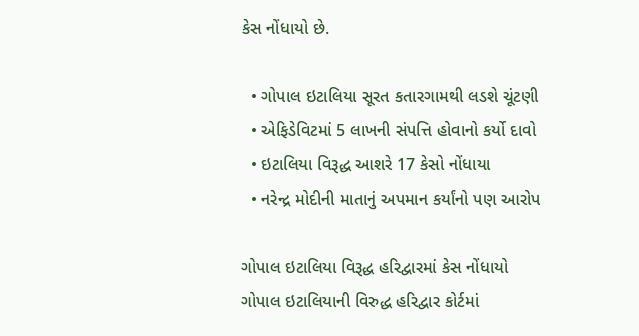કેસ નોંધાયો છે.

  • ગોપાલ ઇટાલિયા સૂરત કતારગામથી લડશે ચૂંટણી
  • એફિડેવિટમાં 5 લાખની સંપત્તિ હોવાનો કર્યો દાવો
  • ઇટાલિયા વિરૂદ્ધ આશરે 17 કેસો નોંધાયા
  • નરેન્દ્ર મોદીની માતાનું અપમાન કર્યાંનો પણ આરોપ

ગોપાલ ઇટાલિયા વિરૂદ્ધ હરિદ્વારમાં કેસ નોંધાયો
ગોપાલ ઇટાલિયાની વિરુદ્ધ હરિદ્વાર કોર્ટમાં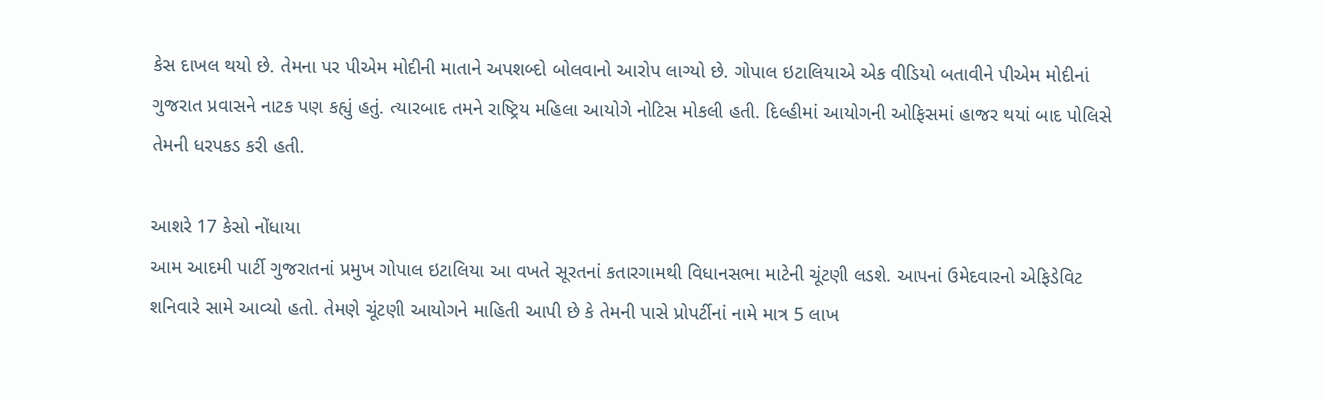કેસ દાખલ થયો છે. તેમના પર પીએમ મોદીની માતાને અપશબ્દો બોલવાનો આરોપ લાગ્યો છે. ગોપાલ ઇટાલિયાએ એક વીડિયો બતાવીને પીએમ મોદીનાં ગુજરાત પ્રવાસને નાટક પણ કહ્યું હતું. ત્યારબાદ તમને રાષ્ટ્રિય મહિલા આયોગે નોટિસ મોકલી હતી. દિલ્હીમાં આયોગની ઓફિસમાં હાજર થયાં બાદ પોલિસે તેમની ધરપકડ કરી હતી.

આશરે 17 કેસો નોંધાયા
આમ આદમી પાર્ટી ગુજરાતનાં પ્રમુખ ગોપાલ ઇટાલિયા આ વખતે સૂરતનાં કતારગામથી વિધાનસભા માટેની ચૂંટણી લડશે. આપનાં ઉમેદવારનો એફિડેવિટ શનિવારે સામે આવ્યો હતો. તેમણે ચૂંટણી આયોગને માહિતી આપી છે કે તેમની પાસે પ્રોપર્ટીનાં નામે માત્ર 5 લાખ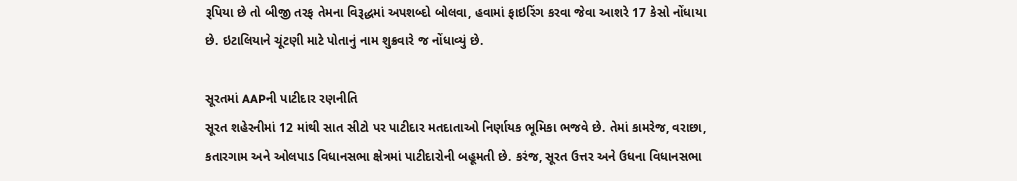રૂપિયા છે તો બીજી તરફ તેમના વિરૂદ્ધમાં અપશબ્દો બોલવા, હવામાં ફાઇરિંગ કરવા જેવા આશરે 17 કેસો નોંધાયા છે. ઇટાલિયાને ચૂંટણી માટે પોતાનું નામ શુક્રવારે જ નોંધાવ્યું છે.

સૂરતમાં AAPની પાટીદાર રણનીતિ
સૂરત શહેરનીમાં 12 માંથી સાત સીટો પર પાટીદાર મતદાતાઓ નિર્ણાયક ભૂમિકા ભજવે છે. તેમાં કામરેજ, વરાછા, કતારગામ અને ઓલપાડ વિધાનસભા ક્ષેત્રમાં પાટીદારોની બહૂમતી છે. કરંજ, સૂરત ઉત્તર અને ઉધના વિધાનસભા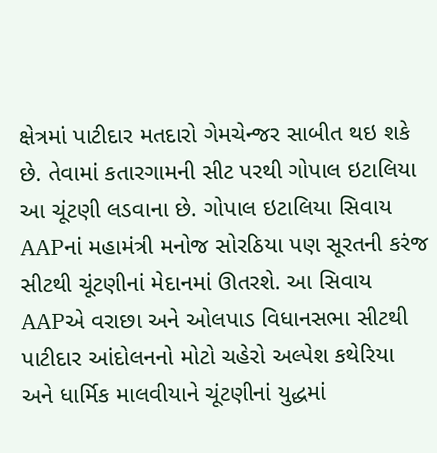ક્ષેત્રમાં પાટીદાર મતદારો ગેમચેન્જર સાબીત થઇ શકે છે. તેવામાં કતારગામની સીટ પરથી ગોપાલ ઇટાલિયા આ ચૂંટણી લડવાના છે. ગોપાલ ઇટાલિયા સિવાય AAPનાં મહામંત્રી મનોજ સોરઠિયા પણ સૂરતની કરંજ સીટથી ચૂંટણીનાં મેદાનમાં ઊતરશે. આ સિવાય AAPએ વરાછા અને ઓલપાડ વિધાનસભા સીટથી પાટીદાર આંદોલનનો મોટો ચહેરો અલ્પેશ કથેરિયા અને ધાર્મિક માલવીયાને ચૂંટણીનાં યુદ્ધમાં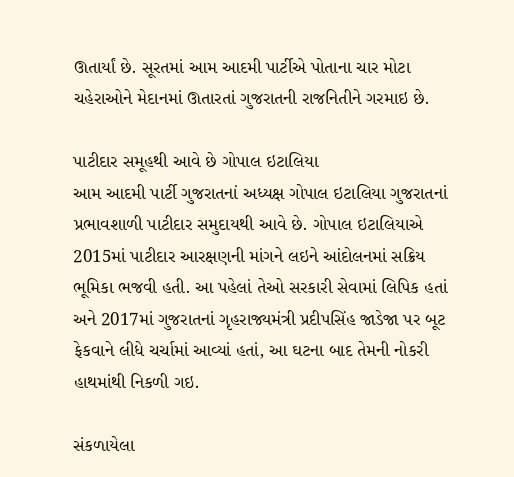ઊતાર્યાં છે. સૂરતમાં આમ આદમી પાર્ટીએ પોતાના ચાર મોટા ચહેરાઓને મેદાનમાં ઊતારતાં ગુજરાતની રાજનિતીને ગરમાઇ છે.

પાટીદાર સમૂહથી આવે છે ગોપાલ ઇટાલિયા
આમ આદમી પાર્ટી ગુજરાતનાં અધ્યક્ષ ગોપાલ ઇટાલિયા ગુજરાતનાં પ્રભાવશાળી પાટીદાર સમુદાયથી આવે છે. ગોપાલ ઇટાલિયાએ 2015માં પાટીદાર આરક્ષણની માંગને લઇને આંદોલનમાં સક્રિય ભૂમિકા ભજવી હતી. આ પહેલાં તેઓ સરકારી સેવામાં લિપિક હતાં અને 2017માં ગુજરાતનાં ગૃહરાજ્યમંત્રી પ્રદીપસિંહ જાડેજા પર બૂટ ફેકવાને લીધે ચર્ચામાં આવ્યાં હતાં, આ ઘટના બાદ તેમની નોકરી હાથમાંથી નિકળી ગઇ.

સંકળાયેલા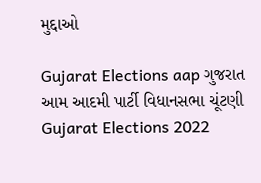મુદ્દાઓ

Gujarat Elections aap ગુજરાત આમ આદમી પાર્ટી વિધાનસભા ચૂંટણી Gujarat Elections 2022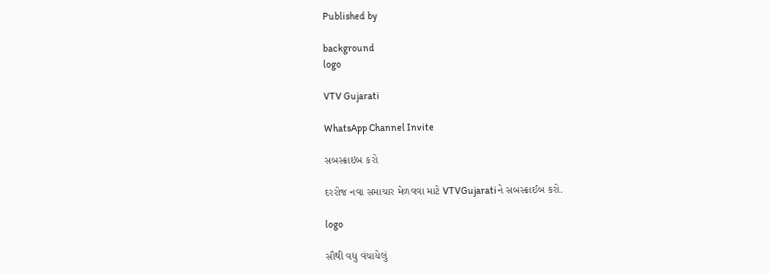Published by

background
logo

VTV Gujarati

WhatsApp Channel Invite

સબસ્ક્રાઇબ કરો

દરરોજ નવા સમાચાર મેળવવા માટે VTVGujaratiને સબસ્ક્રાઈબ કરો.

logo

સૌથી વધુ વંચાયેલું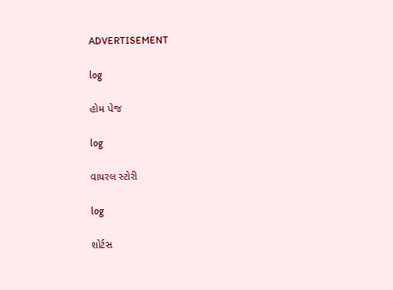ADVERTISEMENT

log

હોમ પેજ

log

વાયરલ સ્ટોરી

log

શોર્ટસ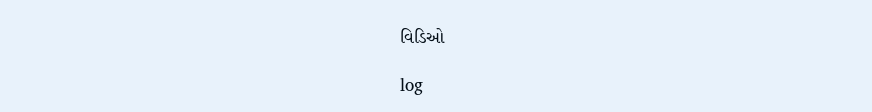વિડિઓ

log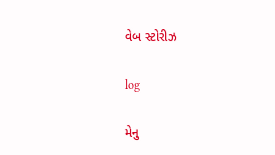વેબ સ્ટોરીઝ

log

મેનુ